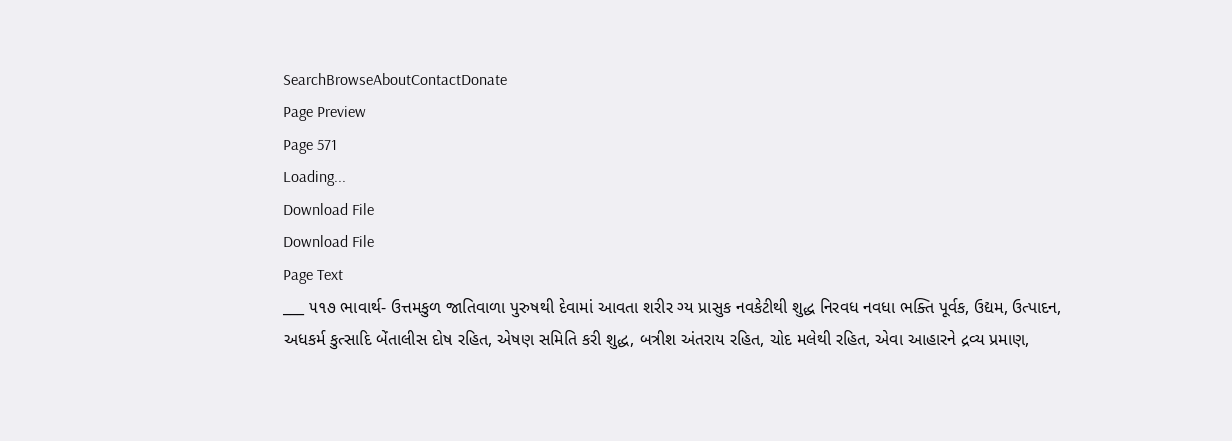SearchBrowseAboutContactDonate
Page Preview
Page 571
Loading...
Download File
Download File
Page Text
___ ૫૧૭ ભાવાર્થ- ઉત્તમકુળ જાતિવાળા પુરુષથી દેવામાં આવતા શરીર ગ્ય પ્રાસુક નવકેટીથી શુદ્ધ નિરવધ નવધા ભક્તિ પૂર્વક, ઉદ્યમ, ઉત્પાદન, અધકર્મ કુત્સાદિ બેંતાલીસ દોષ રહિત, એષણ સમિતિ કરી શુદ્ધ, બત્રીશ અંતરાય રહિત, ચોદ મલેથી રહિત, એવા આહારને દ્રવ્ય પ્રમાણ,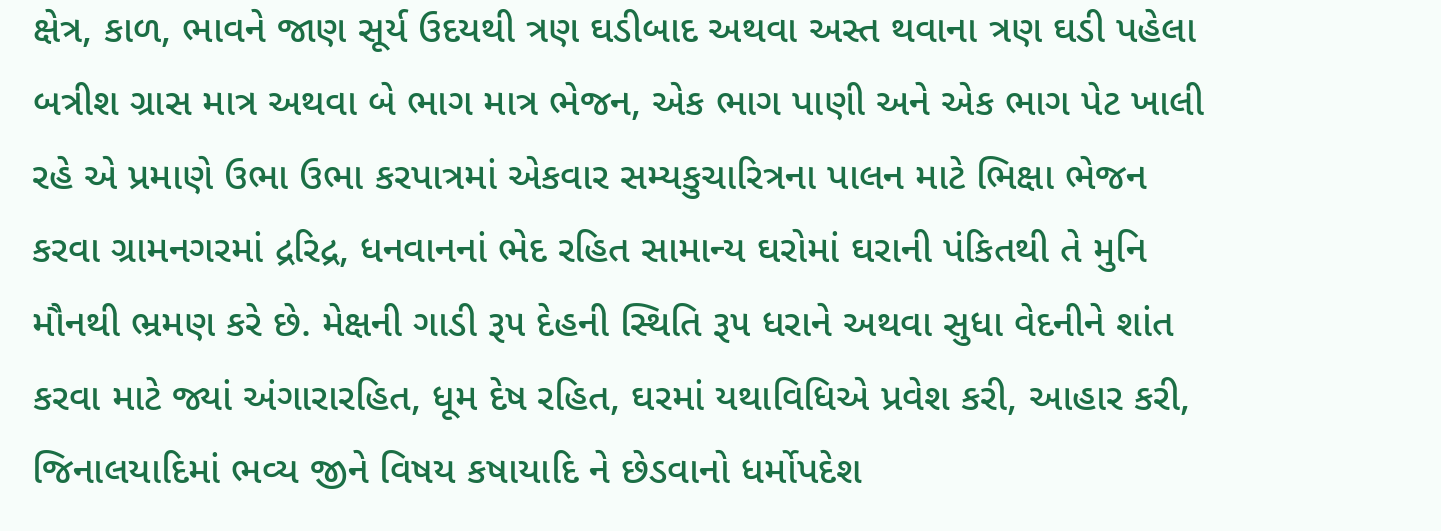ક્ષેત્ર, કાળ, ભાવને જાણ સૂર્ય ઉદયથી ત્રણ ઘડીબાદ અથવા અસ્ત થવાના ત્રણ ઘડી પહેલા બત્રીશ ગ્રાસ માત્ર અથવા બે ભાગ માત્ર ભેજન, એક ભાગ પાણી અને એક ભાગ પેટ ખાલી રહે એ પ્રમાણે ઉભા ઉભા કરપાત્રમાં એકવાર સમ્યકુચારિત્રના પાલન માટે ભિક્ષા ભેજન કરવા ગ્રામનગરમાં દ્રરિદ્ર, ધનવાનનાં ભેદ રહિત સામાન્ય ઘરોમાં ઘરાની પંકિતથી તે મુનિ મૌનથી ભ્રમણ કરે છે. મેક્ષની ગાડી રૂ૫ દેહની સ્થિતિ રૂ૫ ધરાને અથવા સુધા વેદનીને શાંત કરવા માટે જ્યાં અંગારારહિત, ધૂમ દેષ રહિત, ઘરમાં યથાવિધિએ પ્રવેશ કરી, આહાર કરી, જિનાલયાદિમાં ભવ્ય જીને વિષય કષાયાદિ ને છેડવાનો ધર્મોપદેશ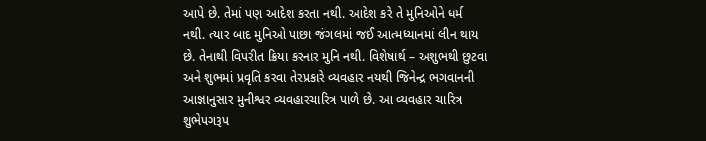આપે છે. તેમાં પણ આદેશ કરતા નથી. આદેશ કરે તે મુનિઓને ધર્મ નથી. ત્યાર બાદ મુનિઓ પાછા જંગલમાં જઈ આત્મધ્યાનમાં લીન થાય છે. તેનાથી વિપરીત ક્રિયા કરનાર મુનિ નથી. વિશેષાર્થ – અશુભથી છુટવા અને શુભમાં પ્રવૃતિ કરવા તેરપ્રકારે વ્યવહાર નયથી જિનેન્દ્ર ભગવાનની આજ્ઞાનુસાર મુનીશ્વર વ્યવહારચારિત્ર પાળે છે. આ વ્યવહાર ચારિત્ર શુભેપગરૂપ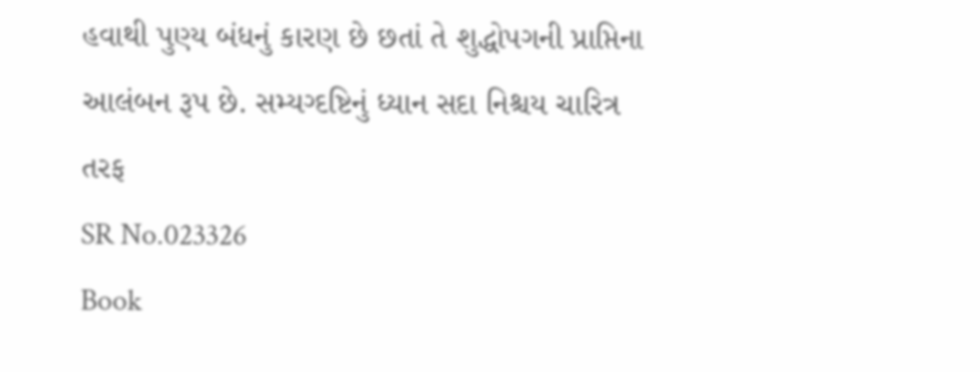હવાથી પુણ્ય બંધનું કારણ છે છતાં તે શુદ્ધોપગની પ્રાપ્તિના આલંબન રૂપ છે. સમ્યગ્દષ્ટિનું ધ્યાન સદા નિશ્ચય ચારિત્ર તરફ
SR No.023326
Book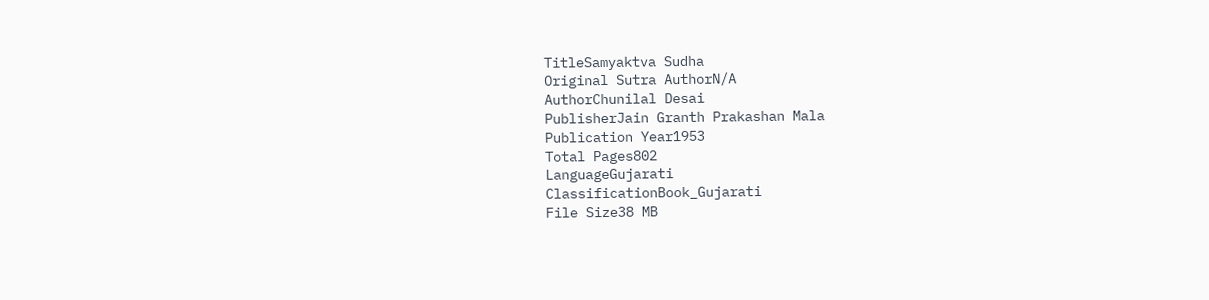TitleSamyaktva Sudha
Original Sutra AuthorN/A
AuthorChunilal Desai
PublisherJain Granth Prakashan Mala
Publication Year1953
Total Pages802
LanguageGujarati
ClassificationBook_Gujarati
File Size38 MB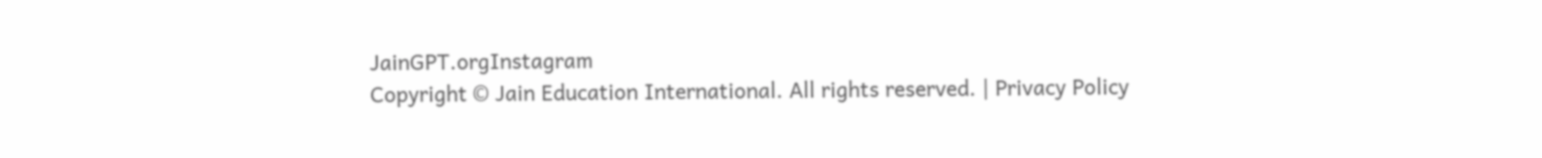JainGPT.orgInstagram
Copyright © Jain Education International. All rights reserved. | Privacy Policy